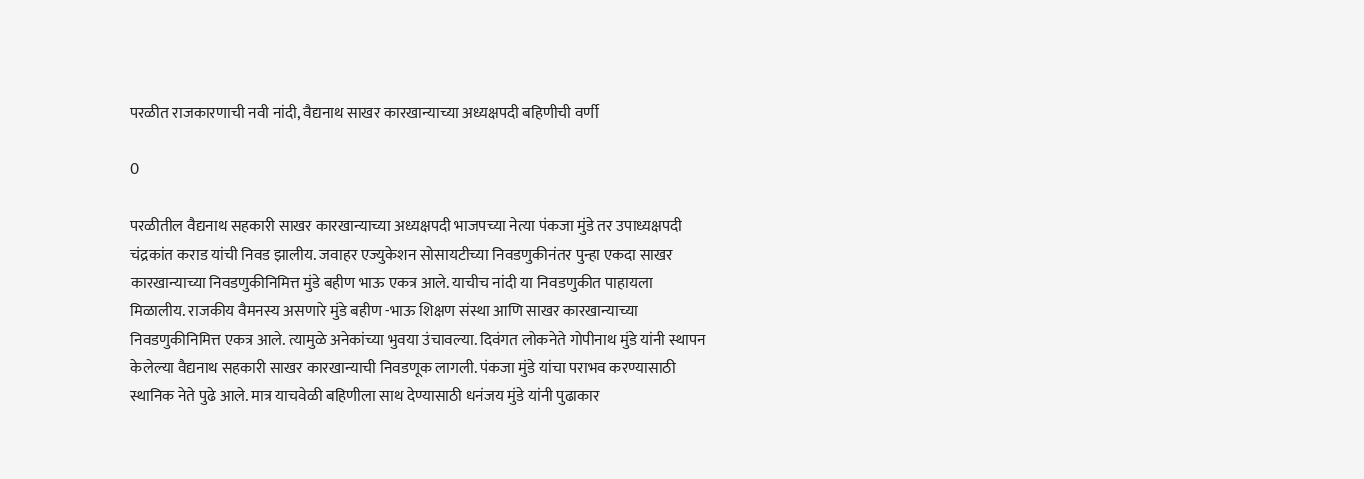परळीत राजकारणाची नवी नांदी, वैद्यनाथ साखर कारखान्याच्या अध्यक्षपदी बहिणीची वर्णी

0

परळीतील वैद्यनाथ सहकारी साखर कारखान्याच्या अध्यक्षपदी भाजपच्या नेत्या पंकजा मुंडे तर उपाध्यक्षपदी चंद्रकांत कराड यांची निवड झालीय. जवाहर एज्युकेशन सोसायटीच्या निवडणुकीनंतर पुन्हा एकदा साखर कारखान्याच्या निवडणुकीनिमित्त मुंडे बहीण भाऊ एकत्र आले. याचीच नांदी या निवडणुकीत पाहायला मिळालीय. राजकीय वैमनस्य असणारे मुंडे बहीण -भाऊ शिक्षण संस्था आणि साखर कारखान्याच्या निवडणुकीनिमित्त एकत्र आले. त्यामुळे अनेकांच्या भुवया उंचावल्या. दिवंगत लोकनेते गोपीनाथ मुंडे यांनी स्थापन केलेल्या वैद्यनाथ सहकारी साखर कारखान्याची निवडणूक लागली. पंकजा मुंडे यांचा पराभव करण्यासाठी स्थानिक नेते पुढे आले. मात्र याचवेळी बहिणीला साथ देण्यासाठी धनंजय मुंडे यांनी पुढाकार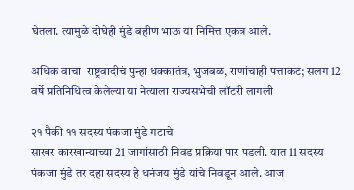घेतला. त्यामुळे दोघेही मुंडे बहीण भाऊ या निमित्त एकत्र आले.

अधिक वाचा  राष्ट्रवादीचं पुन्हा धक्कातंत्र, भुजबळ, राणांचाही पत्ताकट; सलग 12 वर्षे प्रतिनिधित्व केलेल्या या नेत्याला राज्यसभेची लॉटरी लागली

२१ पैकी ११ सदस्य पंकजा मुंडे गटाचे
साखर कारखान्याच्या 21 जागांसाठी निवड प्रक्रिया पार पडली. यात 11 सदस्य पंकजा मुंडे तर दहा सदस्य हे धनंजय मुंडे यांचे निवडून आले. आज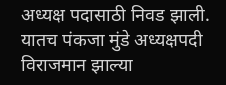अध्यक्ष पदासाठी निवड झाली. यातच पंकजा मुंडे अध्यक्षपदी विराजमान झाल्या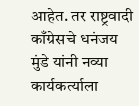आहेत. तर राष्ट्रवादी काँग्रेसचे धनंजय मुंडे यांनी नव्या कार्यकर्त्याला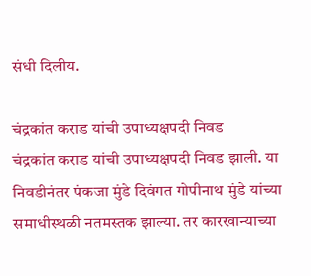संधी दिलीय.

चंद्रकांत कराड यांची उपाध्यक्षपदी निवड
चंद्रकांत कराड यांची उपाध्यक्षपदी निवड झाली. या निवडीनंतर पंकजा मुंडे दिवंगत गोपीनाथ मुंडे यांच्या समाधीस्थळी नतमस्तक झाल्या. तर कारखान्याच्या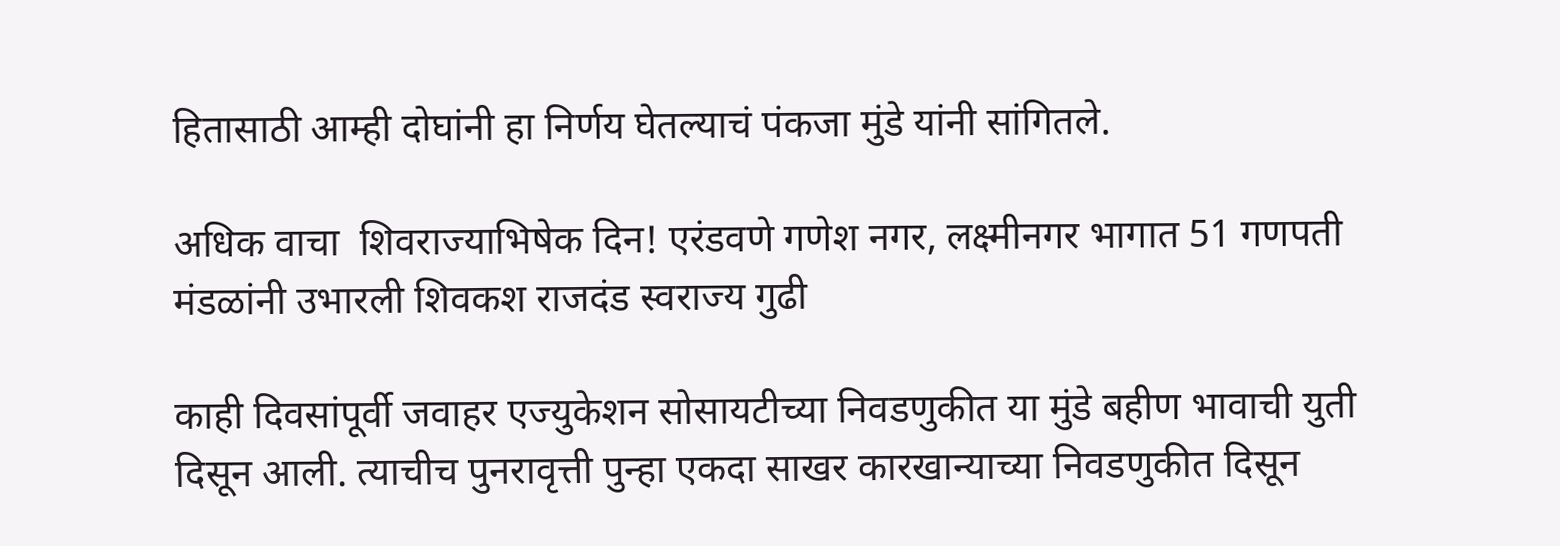हितासाठी आम्ही दोघांनी हा निर्णय घेतल्याचं पंकजा मुंडे यांनी सांगितले.

अधिक वाचा  शिवराज्याभिषेक दिन! एरंडवणे गणेश नगर, लक्ष्मीनगर भागात 51 गणपती मंडळांनी उभारली शिवकश राजदंड स्वराज्य गुढी

काही दिवसांपूर्वी जवाहर एज्युकेशन सोसायटीच्या निवडणुकीत या मुंडे बहीण भावाची युती दिसून आली. त्याचीच पुनरावृत्ती पुन्हा एकदा साखर कारखान्याच्या निवडणुकीत दिसून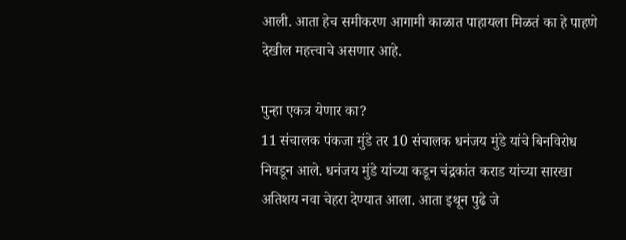आली. आता हेच समीकरण आगामी काळात पाहायला मिळतं का हे पाहणे देखील महत्त्वाचे असणार आहे.

पुन्हा एकत्र येणार का?
11 संचालक पंकजा मुंडे तर 10 संचालक धनंजय मुंडे यांचे बिनविरोध निवडून आले. धनंजय मुंडे यांच्या कडून चंद्रकांत कराड यांच्या सारखा अतिशय नवा चेहरा देण्यात आला. आता इथून पुढे जे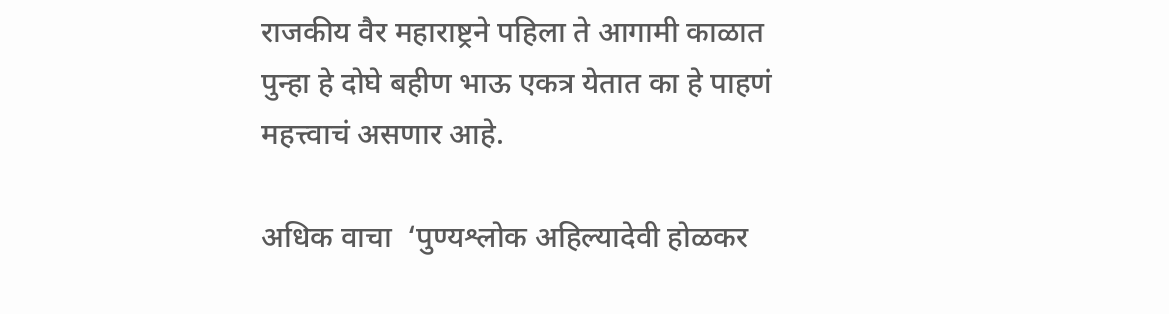राजकीय वैर महाराष्ट्रने पहिला ते आगामी काळात पुन्हा हे दोघे बहीण भाऊ एकत्र येतात का हे पाहणं महत्त्वाचं असणार आहे.

अधिक वाचा  ‘पुण्यश्लोक अहिल्यादेवी होळकर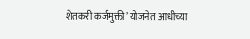शेतकरी कर्जमुक्ती’ योजनेत आधीच्या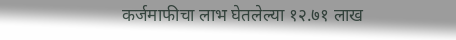कर्जमाफीचा लाभ घेतलेल्या १२.७१ लाख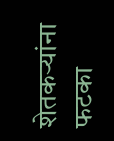शेतकऱ्यांना फटका